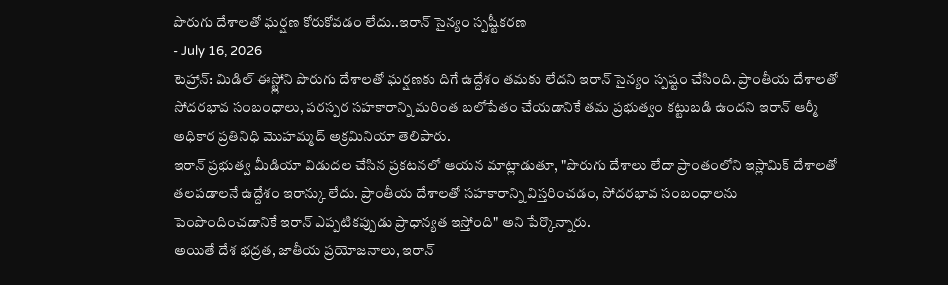పొరుగు దేశాలతో ఘర్షణ కోరుకోవడం లేదు..ఇరాన్ సైన్యం స్పష్టీకరణ
- July 16, 2026
టెహ్రాన్: మిడిల్ ఈస్ట్లోని పొరుగు దేశాలతో ఘర్షణకు దిగే ఉద్దేశం తమకు లేదని ఇరాన్ సైన్యం స్పష్టం చేసింది. ప్రాంతీయ దేశాలతో సోదరభావ సంబంధాలు, పరస్పర సహకారాన్ని మరింత బలోపేతం చేయడానికే తమ ప్రభుత్వం కట్టుబడి ఉందని ఇరాన్ ఆర్మీ అధికార ప్రతినిధి మొహమ్మద్ అక్రమినియా తెలిపారు.
ఇరాన్ ప్రభుత్వ మీడియా విడుదల చేసిన ప్రకటనలో ఆయన మాట్లాడుతూ, "పొరుగు దేశాలు లేదా ప్రాంతంలోని ఇస్లామిక్ దేశాలతో తలపడాలనే ఉద్దేశం ఇరాన్కు లేదు. ప్రాంతీయ దేశాలతో సహకారాన్ని విస్తరించడం, సోదరభావ సంబంధాలను పెంపొందించడానికే ఇరాన్ ఎప్పటికప్పుడు ప్రాధాన్యత ఇస్తోంది" అని పేర్కొన్నారు.
అయితే దేశ భద్రత, జాతీయ ప్రయోజనాలు, ఇరాన్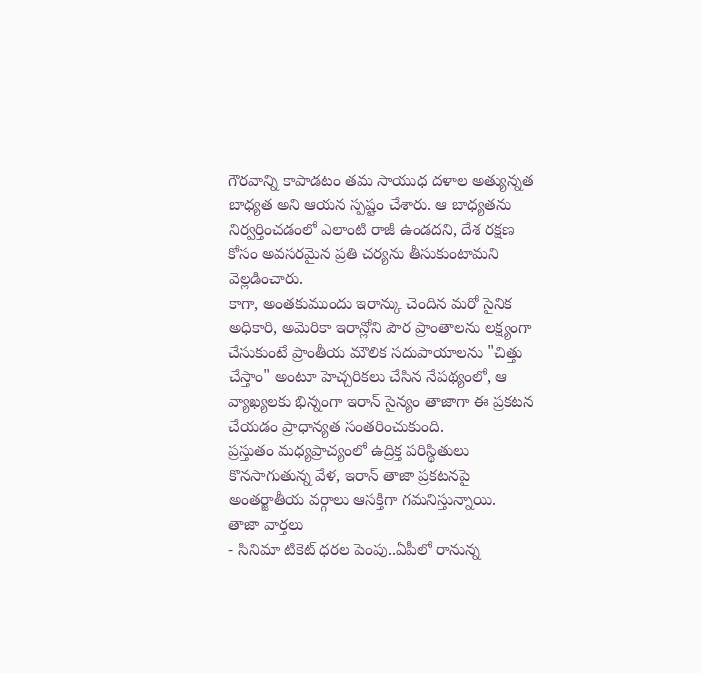గౌరవాన్ని కాపాడటం తమ సాయుధ దళాల అత్యున్నత బాధ్యత అని ఆయన స్పష్టం చేశారు. ఆ బాధ్యతను నిర్వర్తించడంలో ఎలాంటి రాజీ ఉండదని, దేశ రక్షణ కోసం అవసరమైన ప్రతి చర్యను తీసుకుంటామని వెల్లడించారు.
కాగా, అంతకుముందు ఇరాన్కు చెందిన మరో సైనిక అధికారి, అమెరికా ఇరాన్లోని పౌర ప్రాంతాలను లక్ష్యంగా చేసుకుంటే ప్రాంతీయ మౌలిక సదుపాయాలను "చిత్తు చేస్తాం" అంటూ హెచ్చరికలు చేసిన నేపథ్యంలో, ఆ వ్యాఖ్యలకు భిన్నంగా ఇరాన్ సైన్యం తాజాగా ఈ ప్రకటన చేయడం ప్రాధాన్యత సంతరించుకుంది.
ప్రస్తుతం మధ్యప్రాచ్యంలో ఉద్రిక్త పరిస్థితులు కొనసాగుతున్న వేళ, ఇరాన్ తాజా ప్రకటనపై అంతర్జాతీయ వర్గాలు ఆసక్తిగా గమనిస్తున్నాయి.
తాజా వార్తలు
- సినిమా టికెట్ ధరల పెంపు..ఏపీలో రానున్న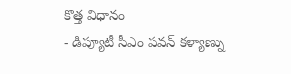కొత్త విధానం
- డిప్యూటీ సీఎం పవన్ కళ్యాణ్ను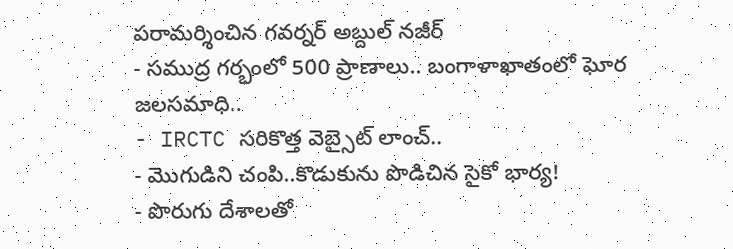పరామర్శించిన గవర్నర్ అబ్దుల్ నజీర్
- సముద్ర గర్భంలో 500 ప్రాణాలు.. బంగాళాఖాతంలో ఘోర జలసమాధి..
- IRCTC సరికొత్త వెబ్సైట్ లాంచ్..
- మొగుడిని చంపి..కొడుకును పొడిచిన సైకో భార్య!
- పొరుగు దేశాలతో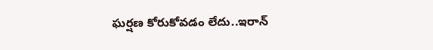ఘర్షణ కోరుకోవడం లేదు..ఇరాన్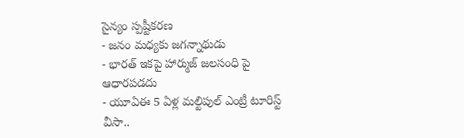సైన్యం స్పష్టీకరణ
- జనం మధ్యకు జగన్నాథుడు
- భారత్ ఇకపై హార్ముజ్ జలసంధి పై ఆధారపడదు
- యూఏఈ 5 ఏళ్ల మల్టిపుల్ ఎంట్రీ టూరిస్ట్ వీసా..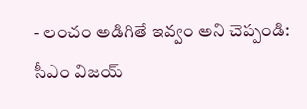- లంచం అడిగితే ఇవ్వం అని చెప్పండి: సీఎం విజయ్